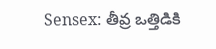Sensex: తీవ్ర ఒత్తిడికి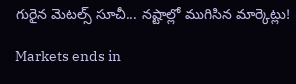గురైన మెటల్స్ సూచీ... నష్టాల్లో ముగిసిన మార్కెట్లు!

Markets ends in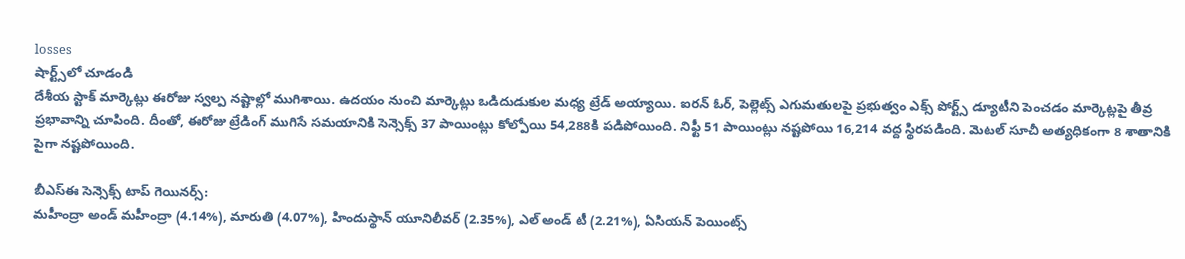losses
షార్ట్స్‌లో చూడండి
దేశీయ స్టాక్ మార్కెట్లు ఈరోజు స్వల్ప నష్టాల్లో ముగిశాయి. ఉదయం నుంచి మార్కెట్లు ఒడిదుడుకుల మధ్య ట్రేడ్ అయ్యాయి. ఐరన్ ఓర్, పెల్లెట్స్ ఎగుమతులపై ప్రభుత్వం ఎక్స్ పోర్ట్స్ డ్యూటీని పెంచడం మార్కెట్లపై తీవ్ర ప్రభావాన్ని చూపింది. దీంతో, ఈరోజు ట్రేడింగ్ ముగిసే సమయానికి సెన్సెక్స్ 37 పాయింట్లు కోల్పోయి 54,288కి పడిపోయింది. నిఫ్టీ 51 పాయింట్లు నష్టపోయి 16,214 వద్ద స్థిరపడింది. మెటల్ సూచీ అత్యధికంగా 8 శాతానికి పైగా నష్టపోయింది.

బీఎస్ఈ సెన్సెక్స్ టాప్ గెయినర్స్:
మహీంద్రా అండ్ మహీంద్రా (4.14%), మారుతి (4.07%), హిందుస్థాన్ యూనిలీవర్ (2.35%), ఎల్ అండ్ టీ (2.21%), ఏసియన్ పెయింట్స్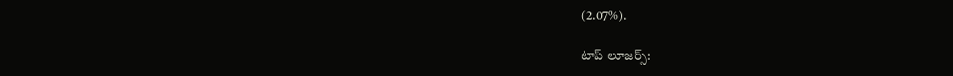(2.07%).

టాప్ లూజర్స్: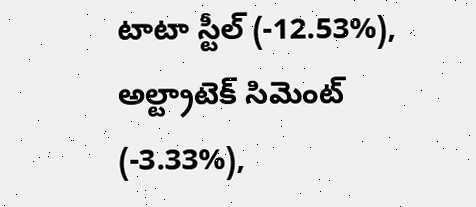టాటా స్టీల్ (-12.53%), అల్ట్రాటెక్ సిమెంట్ (-3.33%),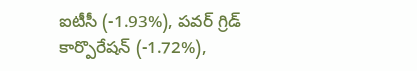ఐటీసీ (-1.93%), పవర్ గ్రిడ్ కార్పొరేషన్ (-1.72%),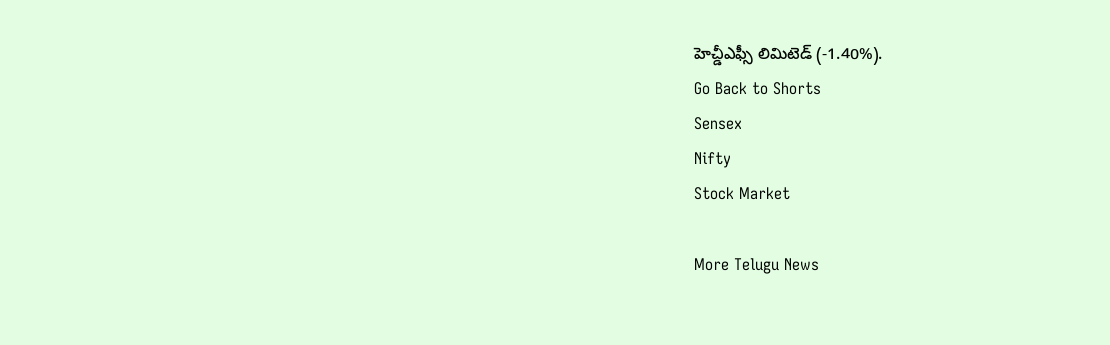హెచ్డీఎఫ్సీ లిమిటెడ్ (-1.40%).
Go Back to Shorts
Sensex
Nifty
Stock Market

More Telugu News